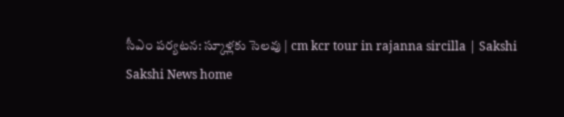సీఎం పర్యటన: స్కూళ్లకు సెలవు | cm kcr tour in rajanna sircilla | Sakshi
Sakshi News home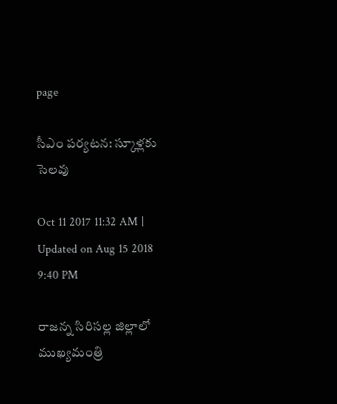page

సీఎం పర్యటన: స్కూళ్లకు సెలవు

Oct 11 2017 11:32 AM | Updated on Aug 15 2018 9:40 PM

రాజన్న సిరిసల్ల జిల్లాలో ముఖ్యమంత్రి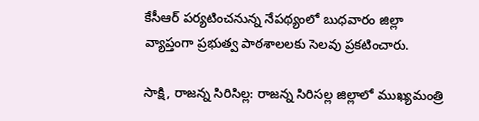కేసీఆర్‌ పర్యటించనున్న నేపథ్యంలో బుధవారం జిల్లా వ్యాప్తంగా ప్రభుత్వ పాఠశాలలకు సెలవు ప్రకటించారు.

సాక్షి, రాజన్న సిరిసిల్ల: రాజన్న సిరిసల్ల జిల్లాలో ముఖ్యమంత్రి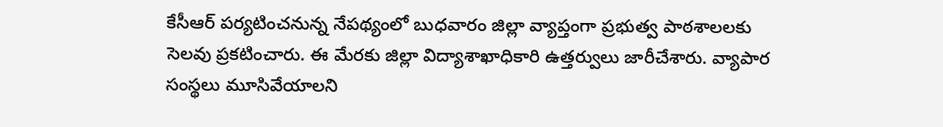కేసీఆర్‌ పర్యటించనున్న నేపథ్యంలో బుధవారం జిల్లా వ్యాప్తంగా ప్రభుత్వ పాఠశాలలకు సెలవు ప్రకటించారు. ఈ మేరకు జిల్లా విద్యాశాఖాధికారి ఉత్తర్వులు జారీచేశారు. వ్యాపార సంస్థలు మూసివేయాలని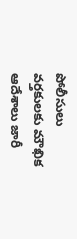పోలీసులు వర్తకులకు మౌఖిక ఆదేశాలు జారీ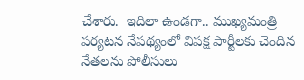చేశారు.  ఇదిలా ఉండగా.. ముఖ్యమంత్రి పర్యటన నేపథ్యంలో విపక్ష పార్టీలకు చెందిన నేతలను పోలీసులు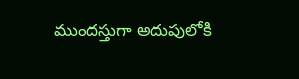ముందస్తుగా అదుపులోకి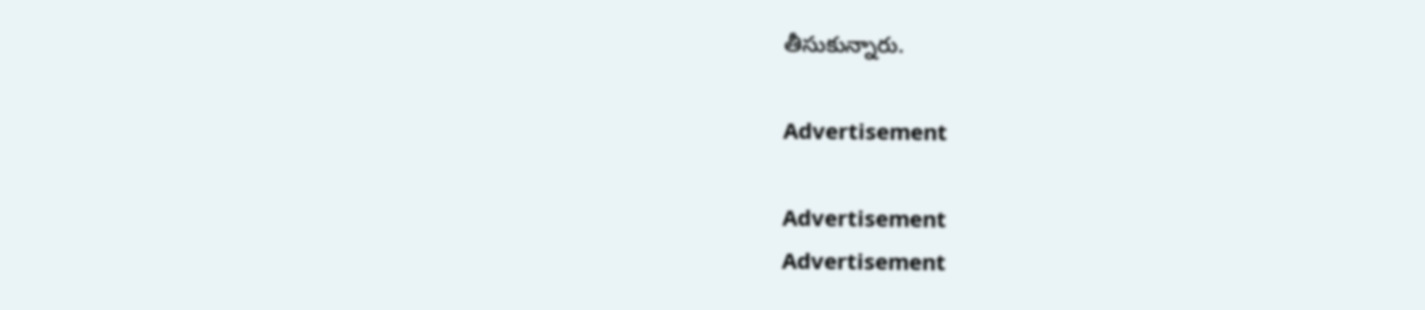తీసుకున్నారు.

Advertisement

Advertisement
Advertisement